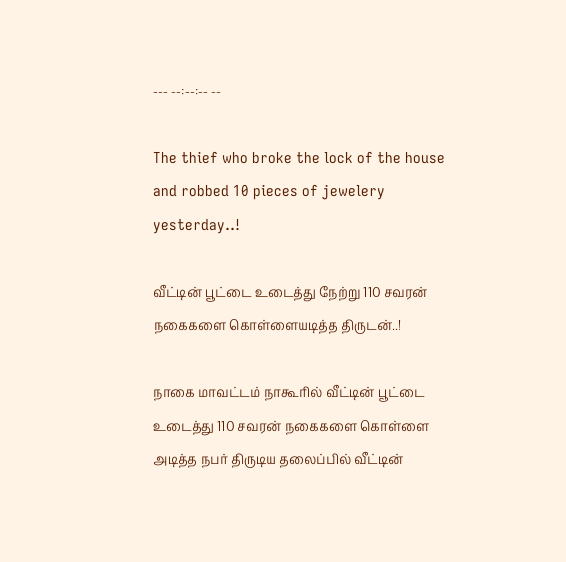--- --:--:-- --

The thief who broke the lock of the house and robbed 10 pieces of jewelery yesterday..!

வீட்டின் பூட்டை உடைத்து நேற்று 110 சவரன் நகைகளை கொள்ளையடித்த திருடன்..!

நாகை மாவட்டம் நாகூரில் வீட்டின் பூட்டை உடைத்து 110 சவரன் நகைகளை கொள்ளை அடித்த நபர் திருடிய தலைப்பில் வீட்டின்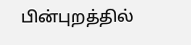பின்புறத்தில்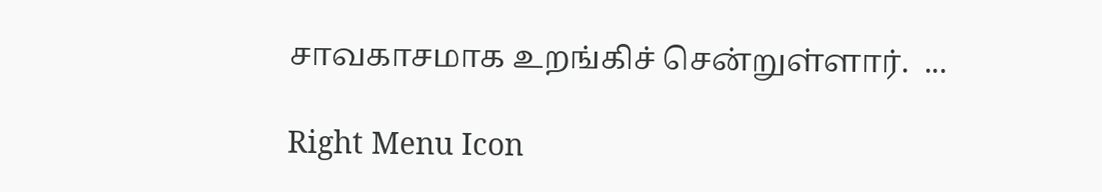சாவகாசமாக உறங்கிச் சென்றுள்ளார்.  ...

Right Menu Icon